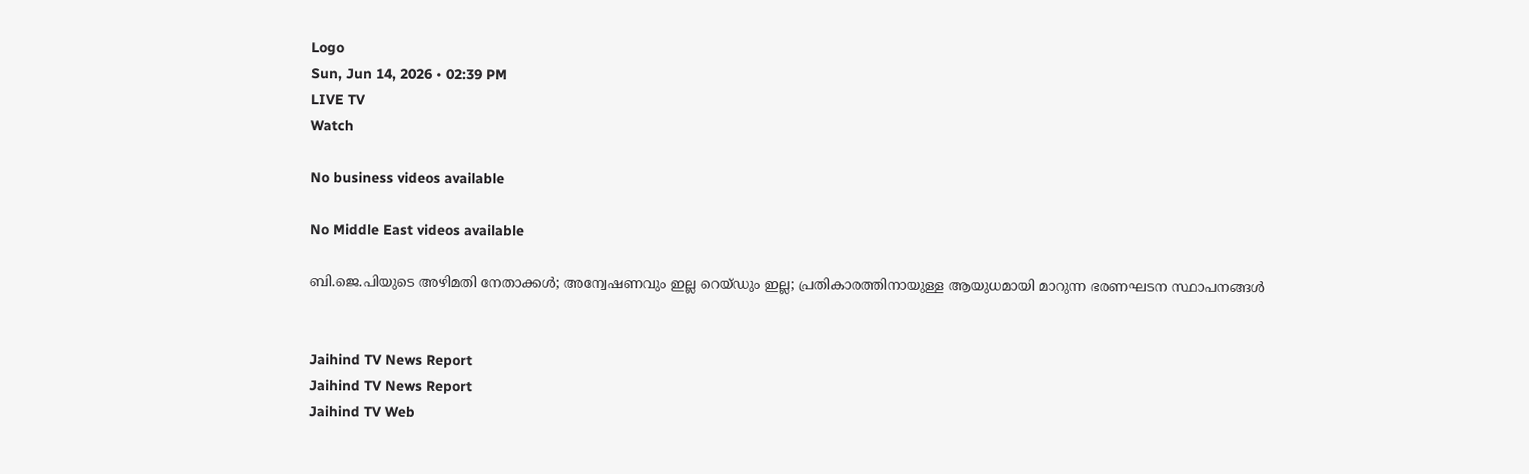Logo
Sun, Jun 14, 2026 • 02:39 PM
LIVE TV
Watch

No business videos available

No Middle East videos available

ബി.ജെ.പിയുടെ അഴിമതി നേതാക്കള്‍; അന്വേഷണവും ഇല്ല റെയ്ഡും ഇല്ല; പ്രതികാരത്തിനായുള്ള ആയുധമായി മാറുന്ന ഭരണഘടന സ്ഥാപനങ്ങള്‍


Jaihind TV News Report
Jaihind TV News Report
Jaihind TV Web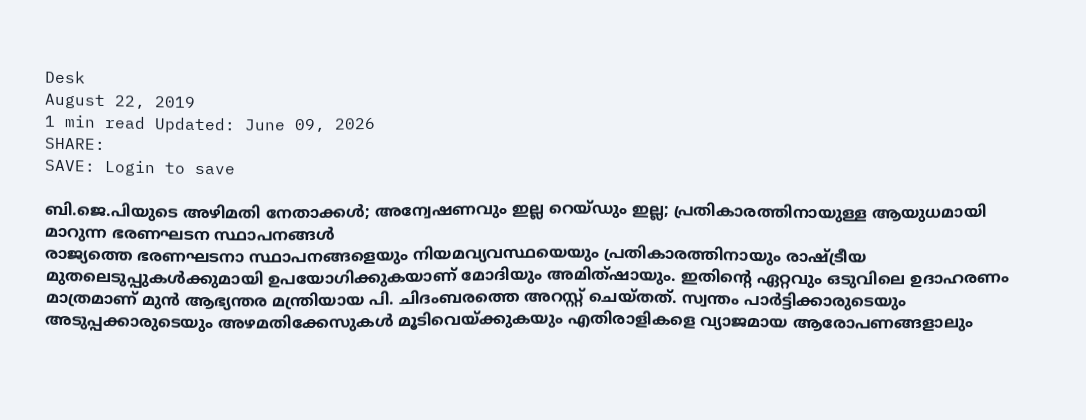Desk
August 22, 2019
1 min read Updated: June 09, 2026
SHARE:
SAVE: Login to save

ബി.ജെ.പിയുടെ അഴിമതി നേതാക്കള്‍; അന്വേഷണവും ഇല്ല റെയ്ഡും ഇല്ല; പ്രതികാരത്തിനായുള്ള ആയുധമായി മാറുന്ന ഭരണഘടന സ്ഥാപനങ്ങള്‍
രാജ്യത്തെ ഭരണഘടനാ സ്ഥാപനങ്ങളെയും നിയമവ്യവസ്ഥയെയും പ്രതികാരത്തിനായും രാഷ്ട്രീയ മുതലെടുപ്പുകള്‍ക്കുമായി ഉപയോഗിക്കുകയാണ് മോദിയും അമിത്ഷായും. ഇതിന്റെ ഏറ്റവും ഒടുവിലെ ഉദാഹരണം മാത്രമാണ് മുന്‍ ആഭ്യന്തര മന്ത്രിയായ പി. ചിദംബരത്തെ അറസ്റ്റ് ചെയ്തത്. സ്വന്തം പാര്‍ട്ടിക്കാരുടെയും അടുപ്പക്കാരുടെയും അഴമതിക്കേസുകള്‍ മൂടിവെയ്ക്കുകയും എതിരാളികളെ വ്യാജമായ ആരോപണങ്ങളാലും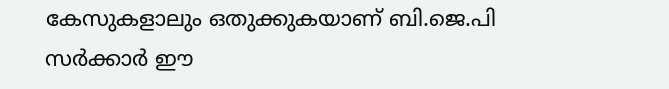കേസുകളാലും ഒതുക്കുകയാണ് ബി.ജെ.പി സര്‍ക്കാര്‍ ഈ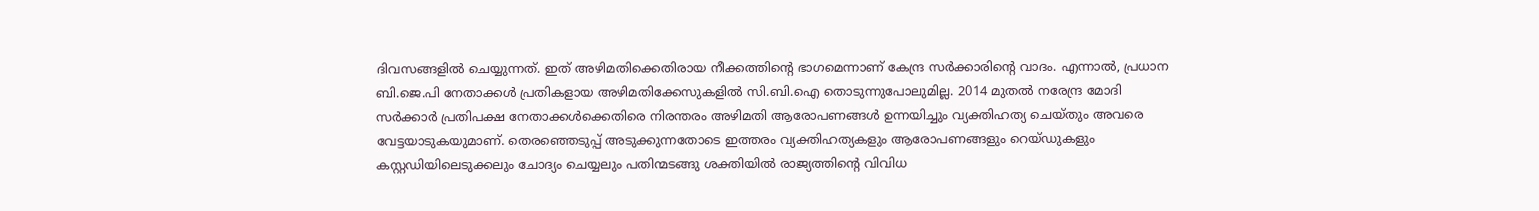ദിവസങ്ങളില്‍ ചെയ്യുന്നത്. ഇത് അഴിമതിക്കെതിരായ നീക്കത്തിന്‍റെ ഭാഗമെന്നാണ് കേന്ദ്ര സര്‍ക്കാരിന്‍റെ വാദം. എന്നാല്‍, പ്രധാന ബി.ജെ.പി നേതാക്കള്‍ പ്രതികളായ അഴിമതിക്കേസുകളില്‍ സി.ബി.ഐ തൊടുന്നുപോലുമില്ല. 2014 മുതല്‍ നരേന്ദ്ര മോദി സര്‍ക്കാര്‍ പ്രതിപക്ഷ നേതാക്കള്‍ക്കെതിരെ നിരന്തരം അഴിമതി ആരോപണങ്ങള്‍ ഉന്നയിച്ചും വ്യക്തിഹത്യ ചെയ്തും അവരെ വേട്ടയാടുകയുമാണ്. തെരഞ്ഞെടുപ്പ് അടുക്കുന്നതോടെ ഇത്തരം വ്യക്തിഹത്യകളും ആരോപണങ്ങളും റെയ്ഡുകളും കസ്റ്റഡിയിലെടുക്കലും ചോദ്യം ചെയ്യലും പതിന്മടങ്ങു ശക്തിയില്‍ രാജ്യത്തിന്‍റെ വിവിധ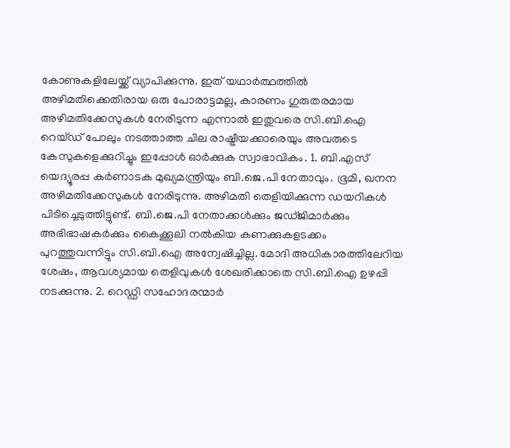കോണുകളിലേയ്ക്ക് വ്യാപിക്കുന്നു. ഇത് യഥാര്‍ത്ഥത്തില്‍ അഴിമതിക്കെതിരായ ഒരു പോരാട്ടമല്ല, കാരണം ഗുരുതരമായ അഴിമതിക്കേസുകള്‍ നേരിടുന്ന എന്നാല്‍ ഇതുവരെ സി.ബി.ഐ റെയ്ഡ് പോലും നടത്താത്ത ചില രാഷ്ട്രീയക്കാരെയും അവരുടെ കേസുകളെക്കുറിച്ചും ഇപ്പോള്‍ ഓര്‍ക്കുക സ്വാഭാവികം. 1. ബി.എസ് യെദ്യൂരപ്പ കര്‍ണാടക മുഖ്യമന്ത്രിയും ബി.ജെ.പി നേതാവും. ഭൂമി, ഖനന അഴിമതിക്കേസുകള്‍ നേരിടുന്നു. അഴിമതി തെളിയിക്കുന്ന ഡയറികള്‍ പിടിച്ചെടുത്തിട്ടുണ്ട്. ബി.ജെ.പി നേതാക്കള്‍ക്കും ജഡ്ജിമാര്‍ക്കും അഭിഭാഷകര്‍ക്കും കൈക്കൂലി നല്‍കിയ കണക്കുകളടക്കം പുറത്തുവന്നിട്ടും സി.ബി.ഐ അന്വേഷിച്ചില്ല. മോദി അധികാരത്തിലേറിയ ശേഷം, ആവശ്യമായ തെളിവുകള്‍ ശേഖരിക്കാതെ സി.ബി.ഐ ഉഴപ്പി നടക്കുന്നു. 2. റെഡ്ഡി സഹോദരന്മാര്‍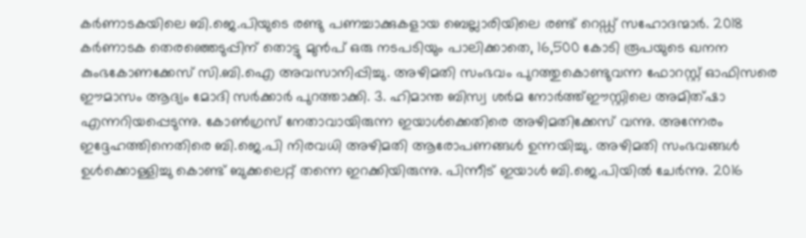കര്‍ണാടകയിലെ ബി.ജെ.പിയുടെ രണ്ടു പണച്ചാക്കുകളായ ബെല്ലാരിയിലെ രണ്ട് റെഡ്ഡ് സഹോദന്മാര്‍. 2018 കര്‍ണാടക തെരഞ്ഞെടുപ്പിന് തൊട്ടു മുന്‍പ് ഒരു നടപടിയും പാലിക്കാതെ, 16,500 കോടി രൂപയുടെ ഖനന കുംഭകോണക്കേസ് സി.ബി.ഐ അവസാനിപ്പിച്ചു. അഴിമതി സംഭവം പുറത്തുകൊണ്ടുവന്ന ഫോറസ്റ്റ് ഓഫിസരെ ഈമാസം ആദ്യം മോദി സര്‍ക്കാര്‍ പുറത്താക്കി. 3. ഹിമാന്ത ബിസ്വ ശര്‍മ നോര്‍ത്ത്ഈസ്റ്റിലെ അമിത്ഷാ എന്നറിയപ്പെടുന്നു. കോണ്‍ഗ്രസ് നേതാവായിരുന്ന ഇയാള്‍ക്കെതിരെ അഴിമതിക്കേസ് വന്നു. അന്നേരം ഇദ്ദേഹത്തിനെതിരെ ബി.ജെ.പി നിരവധി അഴിമതി ആരോപണങ്ങള്‍ ഉന്നയിച്ചു. അഴിമതി സംഭവങ്ങള്‍ ഉള്‍ക്കൊള്ളിച്ചു കൊണ്ട് ബുക്കലെറ്റ് തന്നെ ഇറക്കിയിരുന്നു. പിന്നീട് ഇയാള്‍ ബി.ജെ.പിയില്‍ ചേര്‍ന്നു. 2016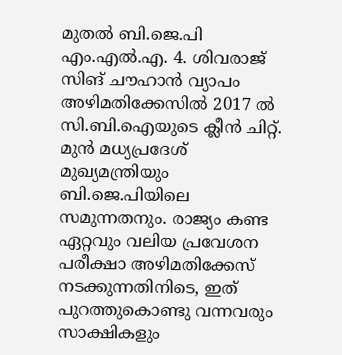മുതല്‍ ബി.ജെ.പി എം.എല്‍.എ. 4. ശിവരാജ് സിങ് ചൗഹാന്‍ വ്യാപം അഴിമതിക്കേസില്‍ 2017 ല്‍ സി.ബി.ഐയുടെ ക്ലീന്‍ ചിറ്റ്. മുന്‍ മധ്യപ്രദേശ് മുഖ്യമന്ത്രിയും ബി.ജെ.പിയിലെ സമുന്നതനും. രാജ്യം കണ്ട ഏറ്റവും വലിയ പ്രവേശന പരീക്ഷാ അഴിമതിക്കേസ് നടക്കുന്നതിനിടെ, ഇത് പുറത്തുകൊണ്ടു വന്നവരും സാക്ഷികളും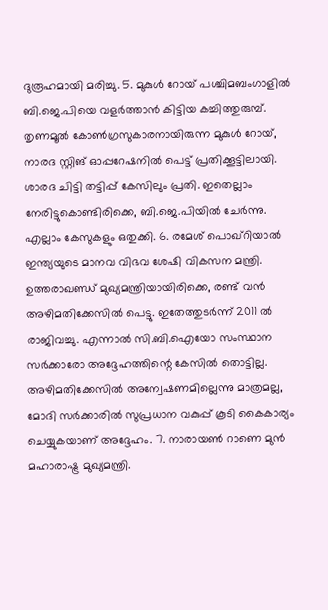ദുരൂഹമായി മരിച്ചു. 5. മുകുള്‍ റോയ് പശ്ചിമബംഗാളില്‍ ബി.ജെ.പിയെ വളര്‍ത്താന്‍ കിട്ടിയ കച്ചിത്തുരുമ്പ്. തൃണമൂല്‍ കോണ്‍ഗ്രസുകാരനായിരുന്ന മുകുള്‍ റോയ്, നാരദ സ്റ്റിങ് ഓപ്പറേഷനില്‍ പെട്ട് പ്രതിക്കൂട്ടിലായി. ശാരദ ചിട്ടി തട്ടിപ്പ് കേസിലും പ്രതി. ഇതെല്ലാം നേരിട്ടുകൊണ്ടിരിക്കെ, ബി.ജെ.പിയില്‍ ചേര്‍ന്നു. എല്ലാം കേസുകളും ഒതുക്കി. 6. രമേശ് പൊഖ്‌റിയാല്‍ ഇന്ത്യയുടെ മാനവ വിഭവ ശേഷി വികസന മന്ത്രി. ഉത്തരാഖണ്ഡ് മുഖ്യമന്ത്രിയായിരിക്കെ, രണ്ട് വന്‍ അഴിമതിക്കേസില്‍ പെട്ടു. ഇതേത്തുടര്‍ന്ന് 2011 ല്‍ രാജിവച്ചു. എന്നാല്‍ സി.ബി.ഐയോ സംസ്ഥാന സര്‍ക്കാരോ അദ്ദേഹത്തിന്റെ കേസില്‍ തൊട്ടില്ല. അഴിമതിക്കേസില്‍ അന്വേഷണമില്ലെന്നു മാത്രമല്ല, മോദി സര്‍ക്കാരില്‍ സുപ്രധാന വകുപ്പ് കൂടി കൈകാര്യം ചെയ്യുകയാണ് അദ്ദേഹം. 7. നാരായണ്‍ റാണെ മുന്‍ മഹാരാഷ്ട്ര മുഖ്യമന്ത്രി.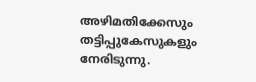അഴിമതിക്കേസും തട്ടിപ്പുകേസുകളും നേരിടുന്നു.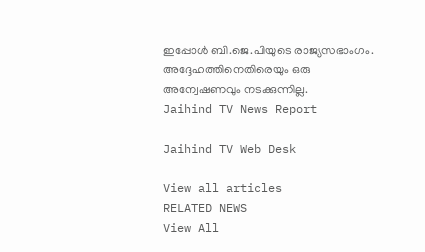ഇപ്പോള്‍ ബി.ജെ.പിയുടെ രാജ്യസഭാംഗം. അദ്ദേഹത്തിനെതിരെയും ഒരു അന്വേഷണവും നടക്കുന്നില്ല.
Jaihind TV News Report

Jaihind TV Web Desk

View all articles
RELATED NEWS
View All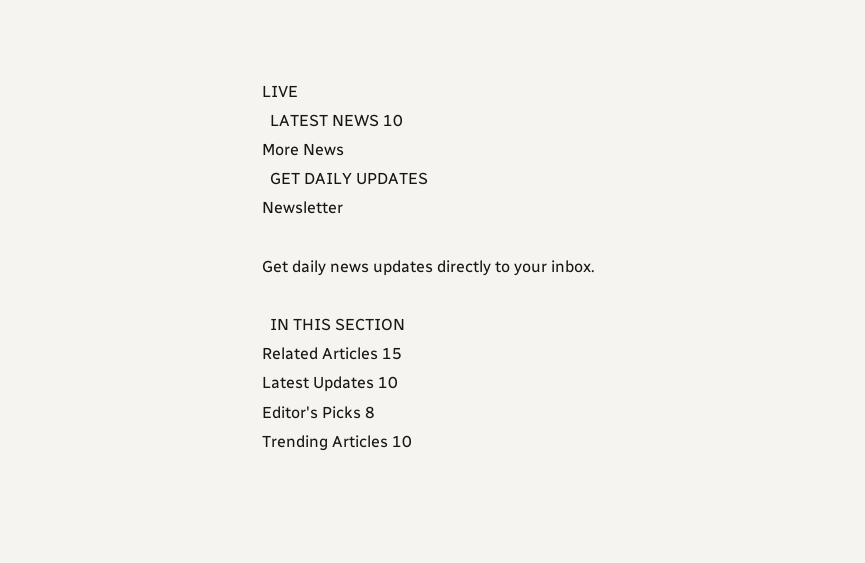LIVE
  LATEST NEWS 10
More News
  GET DAILY UPDATES
Newsletter

Get daily news updates directly to your inbox.

  IN THIS SECTION
Related Articles 15
Latest Updates 10
Editor's Picks 8
Trending Articles 10